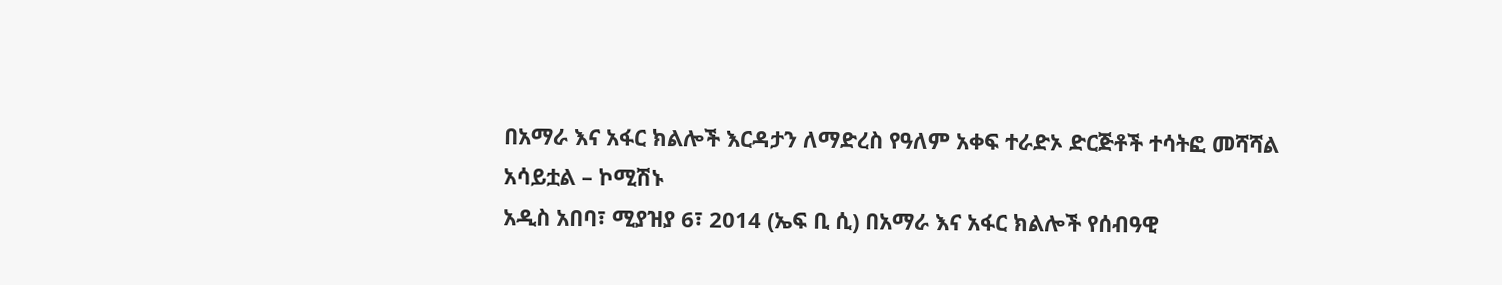በአማራ እና አፋር ክልሎች እርዳታን ለማድረስ የዓለም አቀፍ ተራድኦ ድርጅቶች ተሳትፎ መሻሻል አሳይቷል – ኮሚሽኑ
አዲስ አበባ፣ ሚያዝያ 6፣ 2014 (ኤፍ ቢ ሲ) በአማራ እና አፋር ክልሎች የሰብዓዊ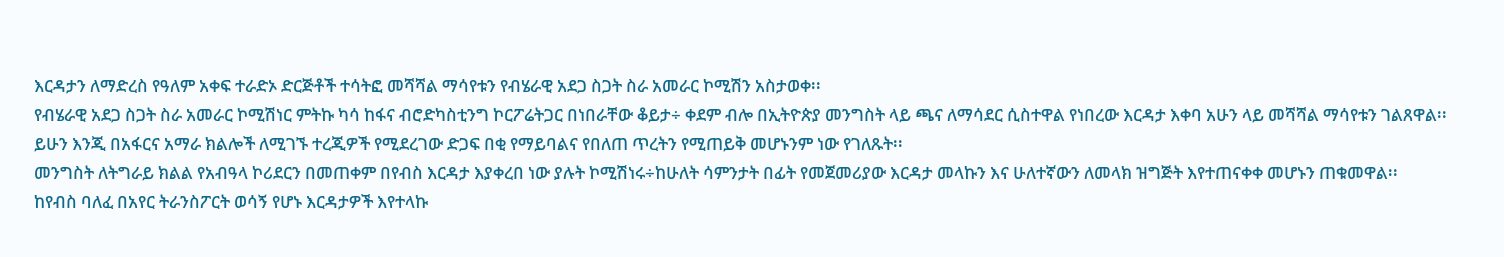እርዳታን ለማድረስ የዓለም አቀፍ ተራድኦ ድርጅቶች ተሳትፎ መሻሻል ማሳየቱን የብሄራዊ አደጋ ስጋት ስራ አመራር ኮሚሽን አስታወቀ፡፡
የብሄራዊ አደጋ ስጋት ስራ አመራር ኮሚሽነር ምትኩ ካሳ ከፋና ብሮድካስቲንግ ኮርፖሬትጋር በነበራቸው ቆይታ÷ ቀደም ብሎ በኢትዮጵያ መንግስት ላይ ጫና ለማሳደር ሲስተዋል የነበረው እርዳታ እቀባ አሁን ላይ መሻሻል ማሳየቱን ገልጸዋል፡፡
ይሁን እንጂ በአፋርና አማራ ክልሎች ለሚገኙ ተረጂዎች የሚደረገው ድጋፍ በቂ የማይባልና የበለጠ ጥረትን የሚጠይቅ መሆኑንም ነው የገለጹት፡፡
መንግስት ለትግራይ ክልል የአብዓላ ኮሪደርን በመጠቀም በየብስ እርዳታ እያቀረበ ነው ያሉት ኮሚሽነሩ÷ከሁለት ሳምንታት በፊት የመጀመሪያው እርዳታ መላኩን እና ሁለተኛውን ለመላክ ዝግጅት እየተጠናቀቀ መሆኑን ጠቁመዋል፡፡
ከየብስ ባለፈ በአየር ትራንስፖርት ወሳኝ የሆኑ እርዳታዎች እየተላኩ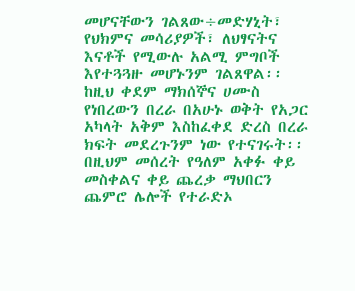መሆናቸውን ገልጸው÷መድሃኒት፣ የህክምና መሳሪያዎች፣ ለህፃናትና እናቶች የሚውሉ አልሚ ምግቦች እየተጓጓዙ መሆኑንም ገልጸዋል፡፡
ከዚህ ቀደም ማክሰኞና ሀሙስ የነበረውን በረራ በአሁኑ ወቅት የአጋር አካላት አቅም እስከፈቀደ ድረስ በረራ ክፍት መደረጉንም ነው የተናገሩት፡፡
በዚህም መሰረት የዓለም አቀፉ ቀይ መስቀልና ቀይ ጨረቃ ማህበርን ጨምሮ ሌሎች የተራድኦ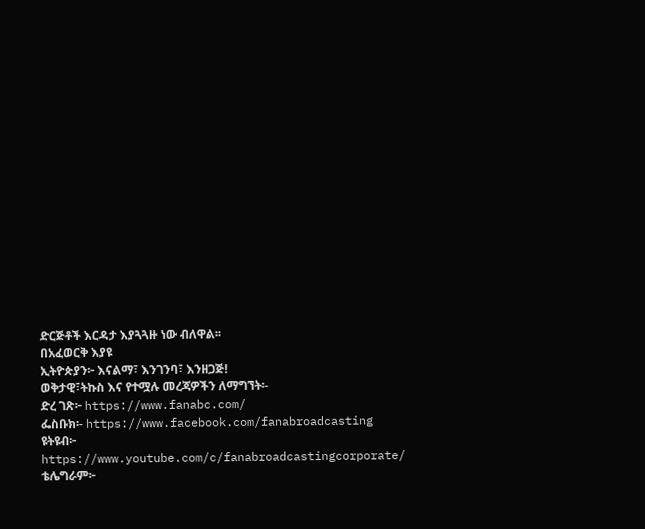ድርጅቶች እርዳታ እያጓጓዙ ነው ብለዋል፡፡
በአፈወርቅ እያዩ
ኢትዮጵያን፦ እናልማ፣ እንገንባ፣ እንዘጋጅ!
ወቅታዊ፣ትኩስ እና የተሟሉ መረጃዎችን ለማግኘት፡-
ድረ ገጽ፦ https://www.fanabc.com/
ፌስቡክ፡- https://www.facebook.com/fanabroadcasting
ዩትዩብ፦ https://www.youtube.com/c/fanabroadcastingcorporate/
ቴሌግራም፦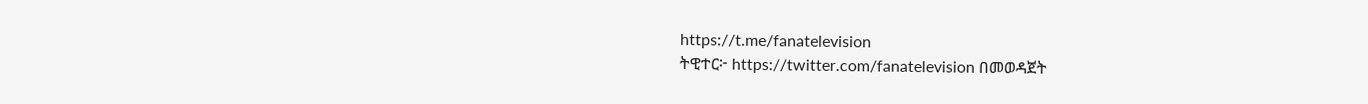https://t.me/fanatelevision
ትዊተር፦ https://twitter.com/fanatelevision በመወዳጀት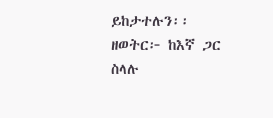ይከታተሉን፡፡
ዘወትር፦ ከእኛ ጋር ስላሉ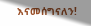እናመሰግናለን!